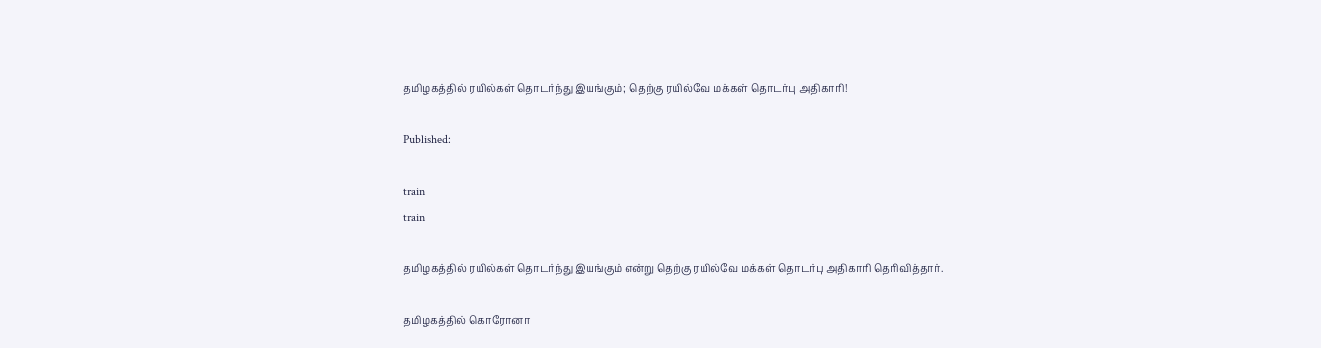தமிழகத்தில் ரயில்கள் தொடர்ந்து இயங்கும்; தெற்கு ரயில்வே மக்கள் தொடர்பு அதிகாரி!

Published:

train
train

தமிழகத்தில் ரயில்கள் தொடர்ந்து இயங்கும் என்று தெற்கு ரயில்வே மக்கள் தொடர்பு அதிகாரி தெரிவித்தார்.

தமிழகத்தில் கொரோனா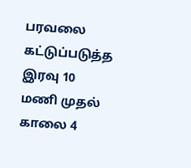பரவலை கட்டுப்படுத்த இரவு 10 மணி முதல் காலை 4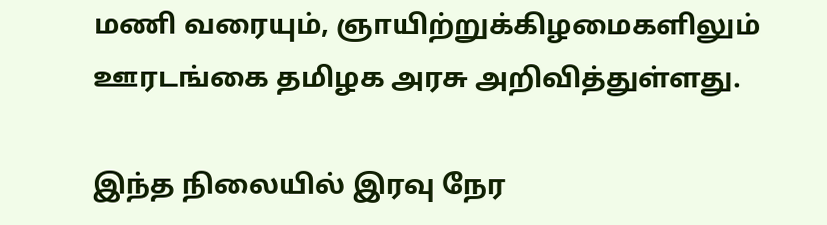மணி வரையும், ஞாயிற்றுக்கிழமைகளிலும் ஊரடங்கை தமிழக அரசு அறிவித்துள்ளது.

இந்த நிலையில் இரவு நேர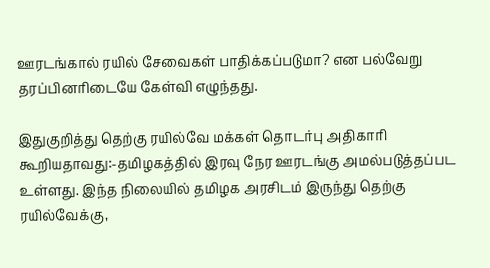ஊரடங்கால் ரயில் சேவைகள் பாதிக்கப்படுமா? என பல்வேறு தரப்பினரிடையே கேள்வி எழுந்தது.

இதுகுறித்து தெற்கு ரயில்வே மக்கள் தொடர்பு அதிகாரி கூறியதாவது:-தமிழகத்தில் இரவு நேர ஊரடங்கு அமல்படுத்தப்பட உள்ளது. இந்த நிலையில் தமிழக அரசிடம் இருந்து தெற்கு ரயில்வேக்கு,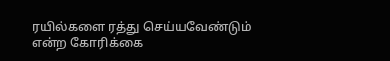ரயில்களை ரத்து செய்யவேண்டும் என்ற கோரிக்கை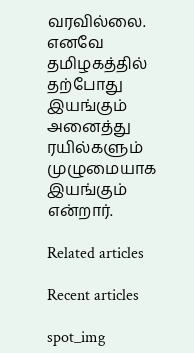வரவில்லை. எனவே தமிழகத்தில் தற்போது இயங்கும் அனைத்து ரயில்களும் முழுமையாக இயங்கும் என்றார்.

Related articles

Recent articles

spot_img